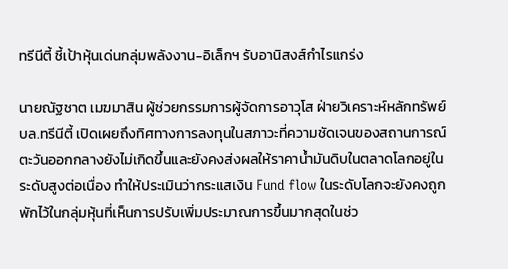ทรีนีตี้ ชี้เป้าหุ้นเด่นกลุ่มพลังงาน-อิเล็กฯ รับอานิสงส์กำไรแกร่ง

นายณัฐชาต เมฆมาสิน ผู้ช่วยกรรมการผู้จัดการอาวุโส ฝ่ายวิเคราะห์หลักทรัพย์ บล.ทรีนีตี้ เปิดเผยถึงทิศทางการลงทุนในสภาวะที่ความชัดเจนของสถานการณ์ตะวันออกกลางยังไม่เกิดขึ้นและยังคงส่งผลให้ราคาน้ำมันดิบในตลาดโลกอยู่ในระดับสูงต่อเนื่อง ทำให้ประเมินว่ากระแสเงิน Fund flow ในระดับโลกจะยังคงถูกพักไว้ในกลุ่มหุ้นที่เห็นการปรับเพิ่มประมาณการขึ้นมากสุดในช่ว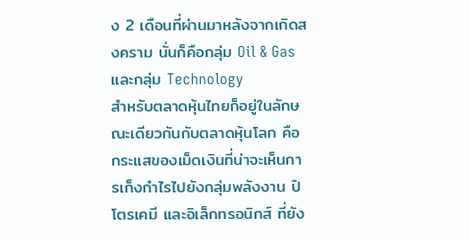ง 2 เดือนที่ผ่านมาหลังจากเกิดสงคราม นั่นก็คือกลุ่ม Oil & Gas และกลุ่ม Technology
สำหรับตลาดหุ้นไทยก็อยู่ในลักษณะเดียวกันกับตลาดหุ้นโลก คือกระแสของเม็ดเงินที่น่าจะเห็นการเก็งกำไรไปยังกลุ่มพลังงาน ปิโตรเคมี และอิเล็กทรอนิกส์ ที่ยัง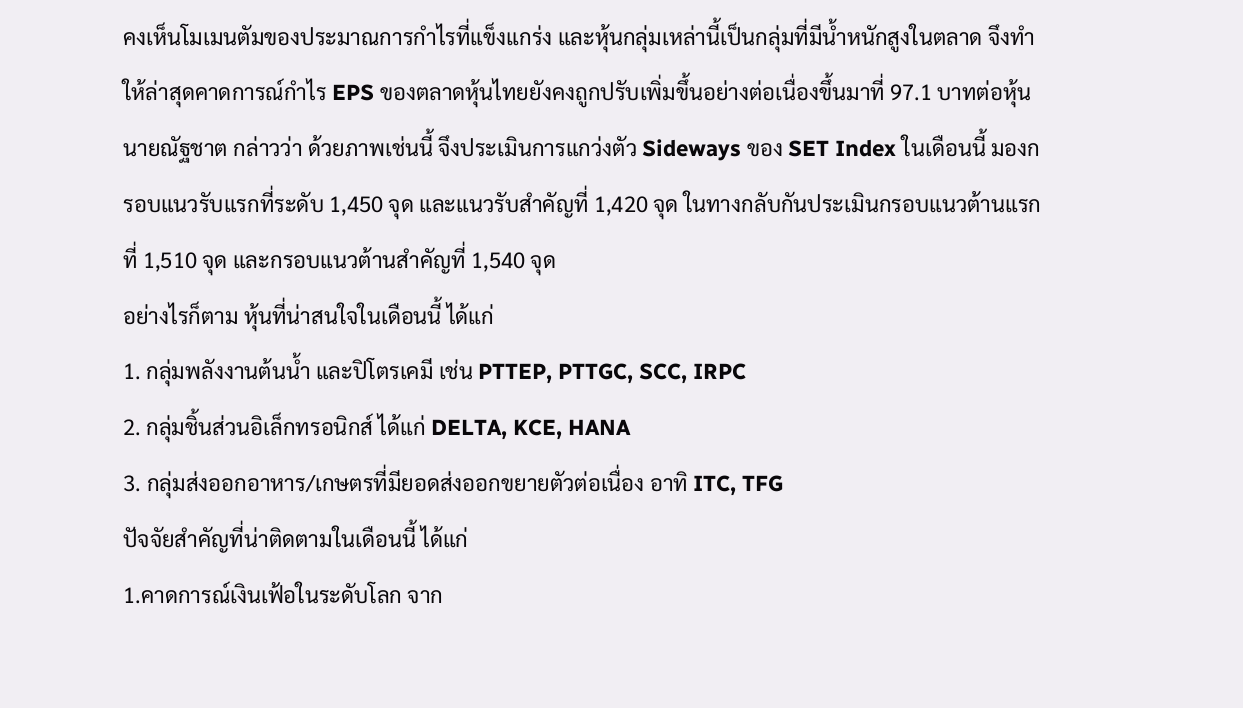คงเห็นโมเมนตัมของประมาณการกำไรที่แข็งแกร่ง และหุ้นกลุ่มเหล่านี้เป็นกลุ่มที่มีน้ำหนักสูงในตลาด จึงทำให้ล่าสุดคาดการณ์กำไร EPS ของตลาดหุ้นไทยยังคงถูกปรับเพิ่มขึ้นอย่างต่อเนื่องขึ้นมาที่ 97.1 บาทต่อหุ้น
นายณัฐชาต กล่าวว่า ด้วยภาพเช่นนี้ จึงประเมินการแกว่งตัว Sideways ของ SET Index ในเดือนนี้ มองกรอบแนวรับแรกที่ระดับ 1,450 จุด และแนวรับสำคัญที่ 1,420 จุด ในทางกลับกันประเมินกรอบแนวต้านแรกที่ 1,510 จุด และกรอบแนวต้านสำคัญที่ 1,540 จุด
อย่างไรก็ตาม หุ้นที่น่าสนใจในเดือนนี้ ได้แก่
1. กลุ่มพลังงานต้นน้ำ และปิโตรเคมี เช่น PTTEP, PTTGC, SCC, IRPC
2. กลุ่มชิ้นส่วนอิเล็กทรอนิกส์ ได้แก่ DELTA, KCE, HANA
3. กลุ่มส่งออกอาหาร/เกษตรที่มียอดส่งออกขยายตัวต่อเนื่อง อาทิ ITC, TFG
ปัจจัยสำคัญที่น่าติดตามในเดือนนี้ ได้แก่
1.คาดการณ์เงินเฟ้อในระดับโลก จาก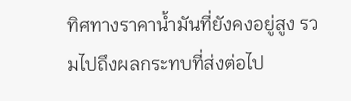ทิศทางราคาน้ำมันที่ยังคงอยู่สูง รวมไปถึงผลกระทบที่ส่งต่อไป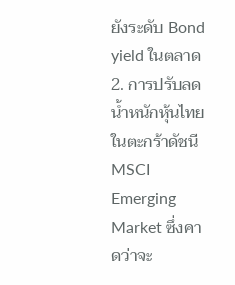ยังระดับ Bond yield ในตลาด
2. การปรับลดน้ำหนักหุ้นไทยในตะกร้าดัชนี MSCI Emerging Market ซึ่งคาดว่าจะ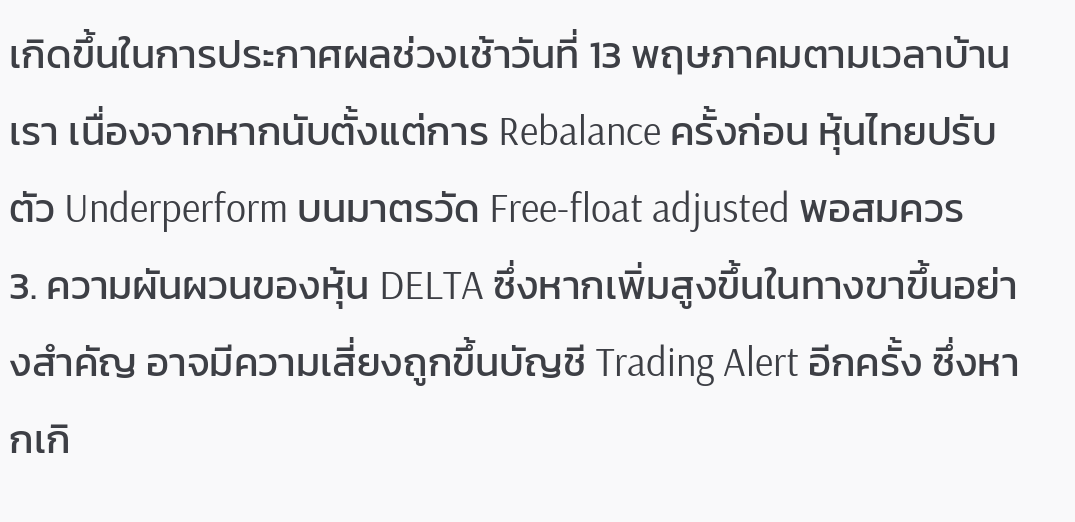เกิดขึ้นในการประกาศผลช่วงเช้าวันที่ 13 พฤษภาคมตามเวลาบ้านเรา เนื่องจากหากนับตั้งแต่การ Rebalance ครั้งก่อน หุ้นไทยปรับตัว Underperform บนมาตรวัด Free-float adjusted พอสมควร
3. ความผันผวนของหุ้น DELTA ซึ่งหากเพิ่มสูงขึ้นในทางขาขึ้นอย่างสำคัญ อาจมีความเสี่ยงถูกขึ้นบัญชี Trading Alert อีกครั้ง ซึ่งหากเกิ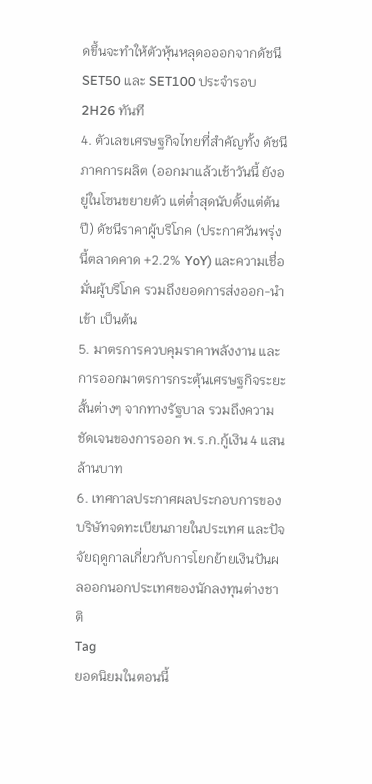ดขึ้นจะทำให้ตัวหุ้นหลุดอออกจากดัชนี SET50 และ SET100 ประจำรอบ 2H26 ทันที
4. ตัวเลขเศรษฐกิจไทยที่สำคัญทั้ง ดัชนีภาคการผลิต (ออกมาแล้วเช้าวันนี้ ยังอยู่ในโซนขยายตัว แต่ต่ำสุดนับตั้งแต่ต้นปี) ดัชนีราคาผู้บริโภค (ประกาศวันพรุ่งนี้ตลาดคาด +2.2% YoY) และความเชื่อมั่นผู้บริโภค รวมถึงยอดการส่งออก-นำเข้า เป็นต้น
5. มาตรการควบคุมราคาพลังงาน และการออกมาตรการกระตุ้นเศรษฐกิจระยะสั้นต่างๆ จากทางรัฐบาล รวมถึงความชัดเจนของการออก พ.ร.ก.กู้เงิน 4 แสนล้านบาท
6. เทศกาลประกาศผลประกอบการของบริษัทจดทะเบียนภายในประเทศ และปัจจัยฤดูกาลเกี่ยวกับการโยกย้ายเงินปันผลออกนอกประเทศของนักลงทุนต่างชาติ
Tag
ยอดนิยมในตอนนี้